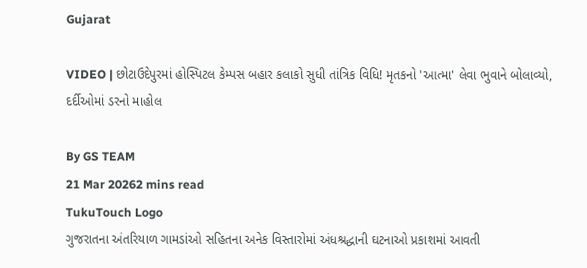Gujarat

VIDEO | છોટાઉદેપુરમાં હોસ્પિટલ કેમ્પસ બહાર કલાકો સુધી તાંત્રિક વિધિ! મૃતકનો 'આત્મા' લેવા ભુવાને બોલાવ્યો, દર્દીઓમાં ડરનો માહોલ

By GS TEAM
21 Mar 20262 mins read
TukuTouch Logo
ગુજરાતના અંતરિયાળ ગામડાંઓ સહિતના અનેક વિસ્તારોમાં અંધશ્રદ્ધાની ઘટનાઓ પ્રકાશમાં આવતી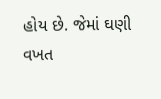હોય છે. જેમાં ઘણી વખત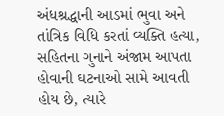અંધશ્રદ્ધાની આડમાં ભુવા અને તાંત્રિક વિધિ કરતાં વ્યક્તિ હત્યા, સહિતના ગુનાને અંજામ આપતા હોવાની ઘટનાઓ સામે આવતી હોય છે, ત્યારે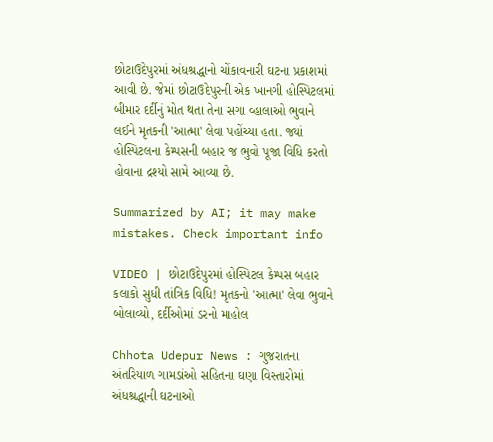છોટાઉદેપુરમાં અંધશ્રદ્ધાનો ચોંકાવનારી ઘટના પ્રકાશમાં આવી છે. જેમાં છોટાઉદેપુરની એક ખાનગી હોસ્પિટલમાં બીમાર દર્દીનું મોત થતા તેના સગા વ્હાલાઓ ભુવાને લઈને મૃતકની 'આત્મા' લેવા પહોંચ્યા હતા. જ્યાં હોસ્પિટલના કેમ્પસની બહાર જ ભુવો પૂજા વિધિ કરતો હોવાના દ્રશ્યો સામે આવ્યા છે.

Summarized by AI; it may make mistakes. Check important info

VIDEO | છોટાઉદેપુરમાં હોસ્પિટલ કેમ્પસ બહાર કલાકો સુધી તાંત્રિક વિધિ! મૃતકનો 'આત્મા' લેવા ભુવાને બોલાવ્યો, દર્દીઓમાં ડરનો માહોલ

Chhota Udepur News : ગુજરાતના અંતરિયાળ ગામડાંઓ સહિતના ઘણા વિસ્તારોમાં અંધશ્રદ્ધાની ઘટનાઓ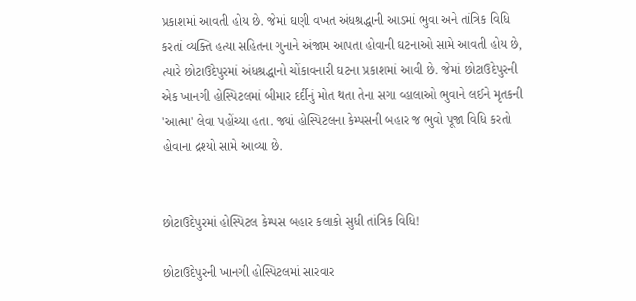પ્રકાશમાં આવતી હોય છે. જેમાં ઘણી વખત અંધશ્રદ્ધાની આડમાં ભુવા અને તાંત્રિક વિધિ કરતાં વ્યક્તિ હત્યા સહિતના ગુનાને અંજામ આપતા હોવાની ઘટનાઓ સામે આવતી હોય છે, ત્યારે છોટાઉદેપુરમાં અંધશ્રદ્ધાનો ચોંકાવનારી ઘટના પ્રકાશમાં આવી છે. જેમાં છોટાઉદેપુરની એક ખાનગી હોસ્પિટલમાં બીમાર દર્દીનું મોત થતા તેના સગા વ્હાલાઓ ભુવાને લઈને મૃતકની 'આત્મા' લેવા પહોંચ્યા હતા. જ્યાં હોસ્પિટલના કેમ્પસની બહાર જ ભુવો પૂજા વિધિ કરતો હોવાના દ્રશ્યો સામે આવ્યા છે.


છોટાઉદેપુરમાં હોસ્પિટલ કેમ્પસ બહાર કલાકો સુધી તાંત્રિક વિધિ!

છોટાઉદેપુરની ખાનગી હોસ્પિટલમાં સારવાર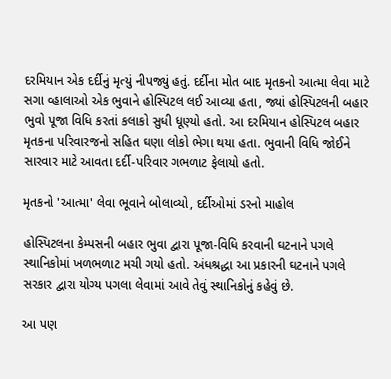દરમિયાન એક દર્દીનું મૃત્યું નીપજ્યું હતું. દર્દીના મોત બાદ મૃતકનો આત્મા લેવા માટે સગા વ્હાલાઓ એક ભુવાને હોસ્પિટલ લઈ આવ્યા હતા, જ્યાં હોસ્પિટલની બહાર ભુવો પૂજા વિધિ કરતાં કલાકો સુધી ધૂણ્યો હતો. આ દરમિયાન હોસ્પિટલ બહાર મૃતકના પરિવારજનો સહિત ઘણા લોકો ભેગા થયા હતા. ભુવાની વિધિ જોઈને સારવાર માટે આવતા દર્દી-પરિવાર ગભળાટ ફેલાયો હતો.

મૃતકનો 'આત્મા' લેવા ભૂવાને બોલાવ્યો, દર્દીઓમાં ડરનો માહોલ

હોસ્પિટલના કેમ્પસની બહાર ભુવા દ્વારા પૂજા-વિધિ કરવાની ઘટનાને પગલે સ્થાનિકોમાં ખળભળાટ મચી ગયો હતો. અંધશ્રદ્ધા આ પ્રકારની ઘટનાને પગલે સરકાર દ્વારા યોગ્ય પગલા લેવામાં આવે તેવું સ્થાનિકોનું કહેવું છે.

આ પણ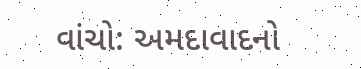વાંચો: અમદાવાદનો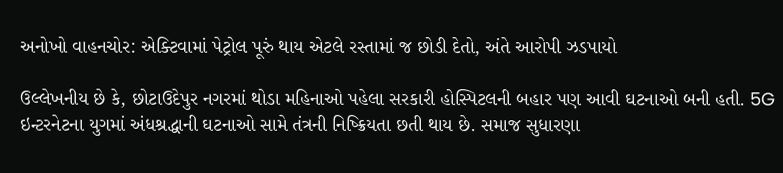અનોખો વાહનચોર: એક્ટિવામાં પેટ્રોલ પૂરું થાય એટલે રસ્તામાં જ છોડી દેતો, અંતે આરોપી ઝડપાયો

ઉલ્લેખનીય છે કે, છોટાઉદેપુર નગરમાં થોડા મહિનાઓ પહેલા સરકારી હોસ્પિટલની બહાર પણ આવી ઘટનાઓ બની હતી. 5G ઇન્ટરનેટના યુગમાં અંધશ્રદ્ધાની ઘટનાઓ સામે તંત્રની નિષ્ક્રિયતા છતી થાય છે. સમાજ સુધારણા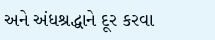અને અંધશ્રદ્ધાને દૂર કરવા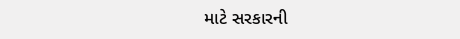માટે સરકારની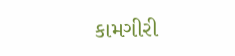કામગીરી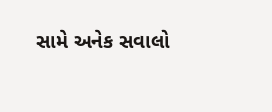સામે અનેક સવાલો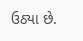ઉઠ્યા છે.